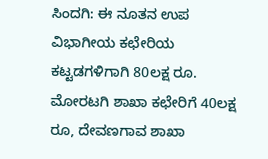ಸಿಂದಗಿ: ಈ ನೂತನ ಉಪ ವಿಭಾಗೀಯ ಕಛೇರಿಯ ಕಟ್ಟಡಗಳಿಗಾಗಿ 80ಲಕ್ಷ ರೂ. ಮೋರಟಗಿ ಶಾಖಾ ಕಛೇರಿಗೆ 40ಲಕ್ಷ ರೂ, ದೇವಣಗಾವ ಶಾಖಾ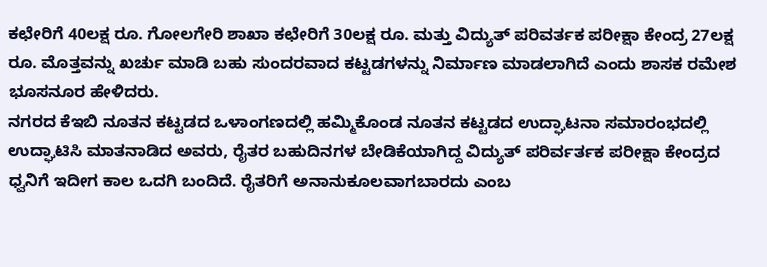ಕಛೇರಿಗೆ 40ಲಕ್ಷ ರೂ. ಗೋಲಗೇರಿ ಶಾಖಾ ಕಛೇರಿಗೆ 30ಲಕ್ಷ ರೂ. ಮತ್ತು ವಿದ್ಯುತ್ ಪರಿವರ್ತಕ ಪರೀಕ್ಷಾ ಕೇಂದ್ರ 27ಲಕ್ಷ ರೂ. ಮೊತ್ತವನ್ನು ಖರ್ಚು ಮಾಡಿ ಬಹು ಸುಂದರವಾದ ಕಟ್ಟಡಗಳನ್ನು ನಿರ್ಮಾಣ ಮಾಡಲಾಗಿದೆ ಎಂದು ಶಾಸಕ ರಮೇಶ ಭೂಸನೂರ ಹೇಳಿದರು.
ನಗರದ ಕೆಇಬಿ ನೂತನ ಕಟ್ಟಡದ ಒಳಾಂಗಣದಲ್ಲಿ ಹಮ್ಮಿಕೊಂಡ ನೂತನ ಕಟ್ಟಡದ ಉದ್ಘಾಟನಾ ಸಮಾರಂಭದಲ್ಲಿ ಉದ್ಘಾಟಿಸಿ ಮಾತನಾಡಿದ ಅವರು, ರೈತರ ಬಹುದಿನಗಳ ಬೇಡಿಕೆಯಾಗಿದ್ದ ವಿದ್ಯುತ್ ಪರಿರ್ವರ್ತಕ ಪರೀಕ್ಷಾ ಕೇಂದ್ರದ ಧ್ವನಿಗೆ ಇದೀಗ ಕಾಲ ಒದಗಿ ಬಂದಿದೆ. ರೈತರಿಗೆ ಅನಾನುಕೂಲವಾಗಬಾರದು ಎಂಬ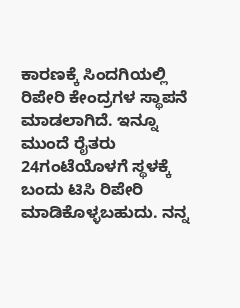ಕಾರಣಕ್ಕೆ ಸಿಂದಗಿಯಲ್ಲಿ ರಿಪೇರಿ ಕೇಂದ್ರಗಳ ಸ್ಥಾಪನೆ ಮಾಡಲಾಗಿದೆ. ಇನ್ನೂ ಮುಂದೆ ರೈತರು 24ಗಂಟೆಯೊಳಗೆ ಸ್ಥಳಕ್ಕೆ ಬಂದು ಟಿಸಿ ರಿಪೇರಿ ಮಾಡಿಕೊಳ್ಳಬಹುದು. ನನ್ನ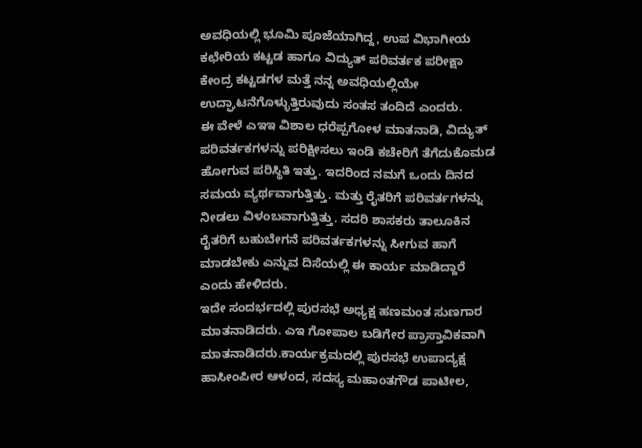ಅವಧಿಯಲ್ಲಿ ಭೂಮಿ ಪೂಜೆಯಾಗಿದ್ದ, ಉಪ ವಿಭಾಗೀಯ ಕಛೇರಿಯ ಕಟ್ಟಡ ಹಾಗೂ ವಿದ್ಯುತ್ ಪರಿವರ್ತಕ ಪರೀಕ್ಷಾ ಕೇಂದ್ರ ಕಟ್ಟಡಗಳ ಮತ್ತೆ ನನ್ನ ಅವಧಿಯಲ್ಲಿಯೇ ಉದ್ಘಾಟನೆಗೊಳ್ಳುತ್ತಿರುವುದು ಸಂತಸ ತಂದಿದೆ ಎಂದರು.
ಈ ವೇಳೆ ಎಇಇ ವಿಶಾಲ ಧರೆಪ್ಪಗೋಳ ಮಾತನಾಡಿ, ವಿದ್ಯುತ್ ಪರಿವರ್ತಕಗಳನ್ನು ಪರಿಕ್ಷೀಸಲು ಇಂಡಿ ಕಚೇರಿಗೆ ತೆಗೆದುಕೊಮಡ ಹೋಗುವ ಪರಿಸ್ಥಿತಿ ಇತ್ತು. ಇದರಿಂದ ನಮಗೆ ಒಂದು ದಿನದ ಸಮಯ ವ್ಯರ್ಥವಾಗುತ್ತಿತ್ತು. ಮತ್ತು ರೈತರಿಗೆ ಪರಿವರ್ತಗಳನ್ನು ನೀಡಲು ವಿಳಂಬವಾಗುತ್ತಿತ್ತು. ಸದರಿ ಶಾಸಕರು ತಾಲೂಕಿನ ರೈತರಿಗೆ ಬಹುಬೇಗನೆ ಪರಿವರ್ತಕಗಳನ್ನು ಸೀಗುವ ಹಾಗೆ ಮಾಡಬೇಕು ಎನ್ನುವ ದಿಸೆಯಲ್ಲಿ ಈ ಕಾರ್ಯ ಮಾಡಿದ್ದಾರೆ ಎಂದು ಹೇಳಿದರು.
ಇದೇ ಸಂದರ್ಭದಲ್ಲಿ ಪುರಸಭೆ ಅಧ್ಯಕ್ಷ ಹಣಮಂತ ಸುಣಗಾರ ಮಾತನಾಡಿದರು. ಎಇ ಗೋಪಾಲ ಬಡಿಗೇರ ಪ್ರಾಸ್ತಾವಿಕವಾಗಿ ಮಾತನಾಡಿದರು.ಕಾರ್ಯಕ್ರಮದಲ್ಲಿ ಪುರಸಭೆ ಉಪಾದ್ಯಕ್ಷ ಹಾಸೀಂಪೀರ ಆಳಂದ, ಸದಸ್ಯ ಮಹಾಂತಗೌಡ ಪಾಟೀಲ,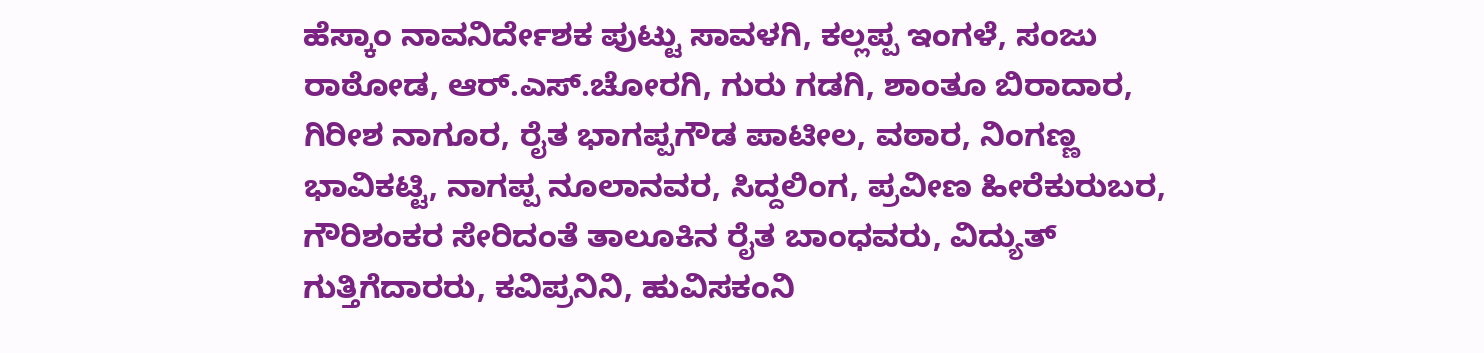ಹೆಸ್ಕಾಂ ನಾವನಿರ್ದೇಶಕ ಪುಟ್ಟು ಸಾವಳಗಿ, ಕಲ್ಲಪ್ಪ ಇಂಗಳೆ, ಸಂಜು ರಾಠೋಡ, ಆರ್.ಎಸ್.ಚೋರಗಿ, ಗುರು ಗಡಗಿ, ಶಾಂತೂ ಬಿರಾದಾರ, ಗಿರೀಶ ನಾಗೂರ, ರೈತ ಭಾಗಪ್ಪಗೌಡ ಪಾಟೀಲ, ವಠಾರ, ನಿಂಗಣ್ಣ ಭಾವಿಕಟ್ಟಿ, ನಾಗಪ್ಪ ನೂಲಾನವರ, ಸಿದ್ದಲಿಂಗ, ಪ್ರವೀಣ ಹೀರೆಕುರುಬರ, ಗೌರಿಶಂಕರ ಸೇರಿದಂತೆ ತಾಲೂಕಿನ ರೈತ ಬಾಂಧವರು, ವಿದ್ಯುತ್ ಗುತ್ತಿಗೆದಾರರು, ಕವಿಪ್ರನಿನಿ, ಹುವಿಸಕಂನಿ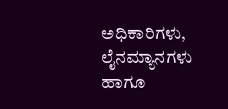ಅಧಿಕಾರಿಗಳು, ಲೈನಮ್ಯಾನಗಳು ಹಾಗೂ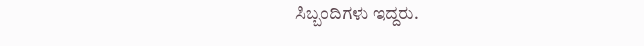ಸಿಬ್ಬಂದಿಗಳು ಇದ್ದರು.